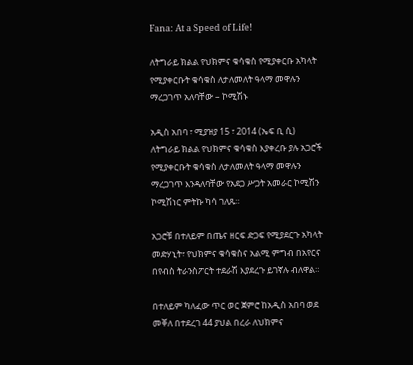Fana: At a Speed of Life!

ለትግራይ ክልል የህክምና ቁሳቁስ የሚያቀርቡ አካላት የሚያቀርቡት ቁሳቁስ ለታለመለት ዓላማ መዋሉን ማረጋገጥ አለባቸው – ኮሚሽኑ

አዲስ አበባ ፣ ሚያዝያ 15 ፣ 2014 (ኤፍ ቢ ሲ) ለትግራይ ክልል የህክምና ቁሳቁስ እያቀረቡ ያሉ አጋሮች የሚያቀርቡት ቁሳቁስ ለታለመለት ዓላማ መዋሉን ማረጋገጥ እንዳለባቸው የአደጋ ሥጋት አመራር ኮሚሽን ኮሚሽነር ምትኩ ካሳ ገለጹ።

አጋሮቹ በተለይም በጤና ዘርፍ ድጋፍ የሚያደርጉ አካላት መድሃኒት፣ የህክምና ቁሳቁስና አልሚ ምግብ በአየርና በየብስ ትራንስፖርት ተደራሽ እያደረጉ ይገኛሉ ብለዋል።

በተለይም ካለፈው ጥር ወር ጀምሮ ከአዲስ አበባ ወደ መቐለ በተደረገ 44 ያህል በረራ ለህክምና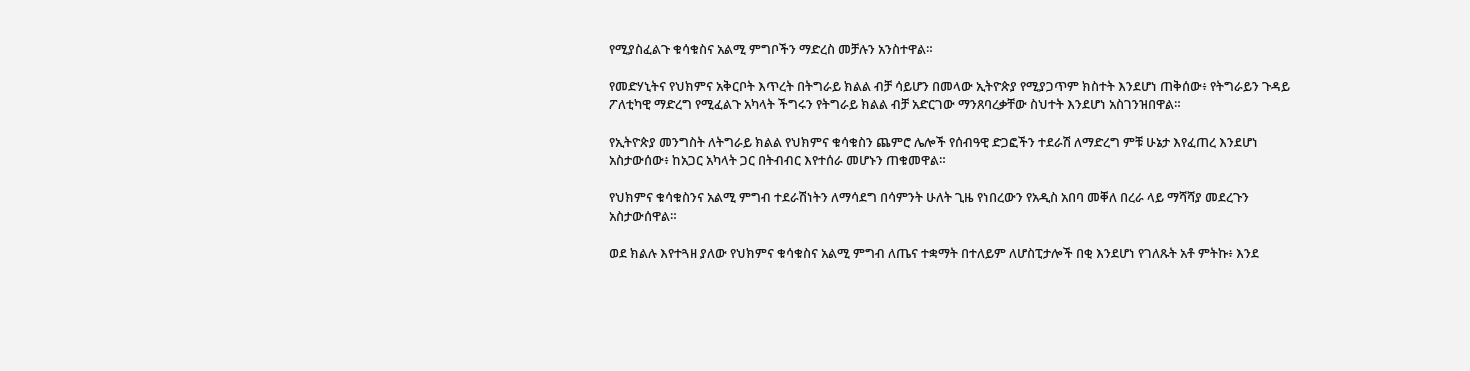የሚያስፈልጉ ቁሳቁስና አልሚ ምግቦችን ማድረስ መቻሉን አንስተዋል።

የመድሃኒትና የህክምና አቅርቦት እጥረት በትግራይ ክልል ብቻ ሳይሆን በመላው ኢትዮጵያ የሚያጋጥም ክስተት እንደሆነ ጠቅሰው፥ የትግራይን ጉዳይ ፖለቲካዊ ማድረግ የሚፈልጉ አካላት ችግሩን የትግራይ ክልል ብቻ አድርገው ማንጸባረቃቸው ስህተት እንደሆነ አስገንዝበዋል።

የኢትዮጵያ መንግስት ለትግራይ ክልል የህክምና ቁሳቁስን ጨምሮ ሌሎች የሰብዓዊ ድጋፎችን ተደራሽ ለማድረግ ምቹ ሁኔታ እየፈጠረ እንደሆነ አስታውሰው፥ ከአጋር አካላት ጋር በትብብር እየተሰራ መሆኑን ጠቁመዋል።

የህክምና ቁሳቁስንና አልሚ ምግብ ተደራሽነትን ለማሳደግ በሳምንት ሁለት ጊዜ የነበረውን የአዲስ አበባ መቐለ በረራ ላይ ማሻሻያ መደረጉን አስታውሰዋል።

ወደ ክልሉ እየተጓዘ ያለው የህክምና ቁሳቁስና አልሚ ምግብ ለጤና ተቋማት በተለይም ለሆስፒታሎች በቂ እንደሆነ የገለጹት አቶ ምትኩ፥ እንደ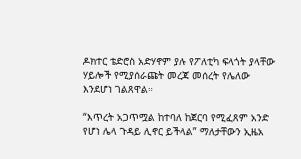ዶክተር ቴድሮስ አድሃኖም ያሉ የፖለቲካ ፍላጎት ያላቸው ሃይሎች የሚያሰራጩት መረጃ መሰረት የሌለው እንደሆነ ገልጸዋል።

“እጥረት አጋጥሟል ከተባለ ከጀርባ የሚፈጸም አንድ የሆነ ሌላ ጉዳይ ሊኖር ይችላል” ማለታቸውን ኢዜአ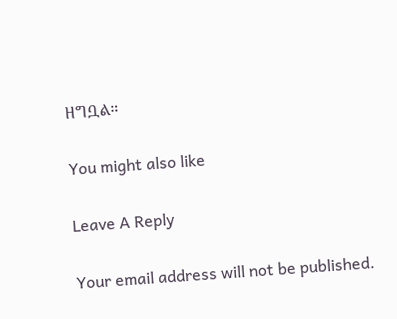ዘግቧል።

You might also like

Leave A Reply

Your email address will not be published.